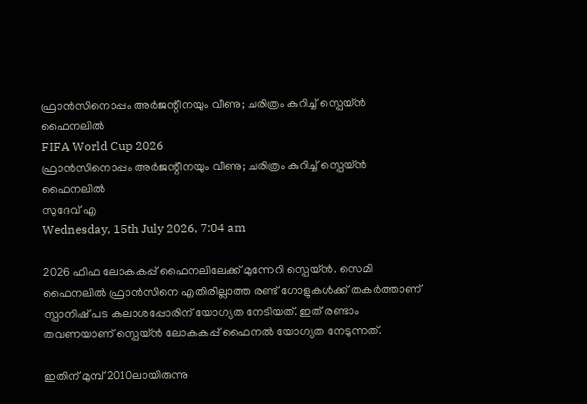ഫ്രാന്‍സിനൊപ്പം അര്‍ജന്റീനയും വീണു; ചരിത്രം കുറിച്ച് സ്പെയ്ന്‍ ഫൈനലില്‍
FIFA World Cup 2026
ഫ്രാന്‍സിനൊപ്പം അര്‍ജന്റീനയും വീണു; ചരിത്രം കുറിച്ച് സ്പെയ്ന്‍ ഫൈനലില്‍
സുദേവ് എ
Wednesday, 15th July 2026, 7:04 am

2026 ഫിഫ ലോകകപ്പ് ഫൈനലിലേക്ക് മുന്നേറി സ്പെയ്ന്‍. സെമി ഫൈനലില്‍ ഫ്രാന്‍സിനെ എതിരില്ലാത്ത രണ്ട് ഗോളുകള്‍ക്ക് തകര്‍ത്താണ് സ്പാനിഷ് പട കലാശപ്പോരിന് യോഗ്യത നേടിയത്. ഇത് രണ്ടാം തവണയാണ് സ്പെയ്ന്‍ ലോകകപ്പ് ഫൈനല്‍ യോഗ്യത നേടുന്നത്.

ഇതിന് മുമ്പ് 2010ലായിരുന്നു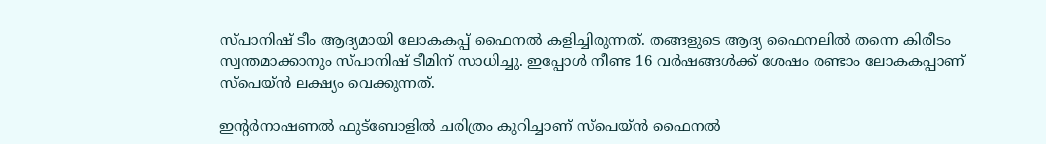സ്പാനിഷ് ടീം ആദ്യമായി ലോകകപ്പ് ഫൈനല്‍ കളിച്ചിരുന്നത്. തങ്ങളുടെ ആദ്യ ഫൈനലില്‍ തന്നെ കിരീടം സ്വന്തമാക്കാനും സ്പാനിഷ് ടീമിന് സാധിച്ചു. ഇപ്പോള്‍ നീണ്ട 16 വര്‍ഷങ്ങള്‍ക്ക് ശേഷം രണ്ടാം ലോകകപ്പാണ് സ്പെയ്ന്‍ ലക്ഷ്യം വെക്കുന്നത്.

ഇന്റര്‍നാഷണല്‍ ഫുട്‌ബോളില്‍ ചരിത്രം കുറിച്ചാണ് സ്പെയ്ന്‍ ഫൈനല്‍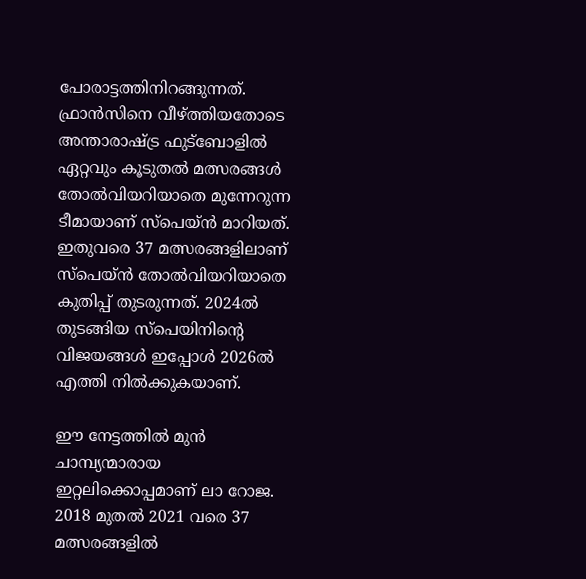പോരാട്ടത്തിനിറങ്ങുന്നത്. ഫ്രാന്‍സിനെ വീഴ്ത്തിയതോടെ അന്താരാഷ്ട്ര ഫുട്ബോളില്‍ ഏറ്റവും കൂടുതല്‍ മത്സരങ്ങള്‍ തോല്‍വിയറിയാതെ മുന്നേറുന്ന ടീമായാണ് സ്പെയ്ന്‍ മാറിയത്. ഇതുവരെ 37 മത്സരങ്ങളിലാണ് സ്പെയ്ന്‍ തോല്‍വിയറിയാതെ കുതിപ്പ് തുടരുന്നത്. 2024ല്‍ തുടങ്ങിയ സ്പെയിനിന്റെ വിജയങ്ങള്‍ ഇപ്പോള്‍ 2026ല്‍ എത്തി നില്‍ക്കുകയാണ്.

ഈ നേട്ടത്തില്‍ മുന്‍ ചാമ്പ്യന്മാരായ ഇറ്റലിക്കൊപ്പമാണ് ലാ റോജ. 2018 മുതല്‍ 2021 വരെ 37 മത്സരങ്ങളില്‍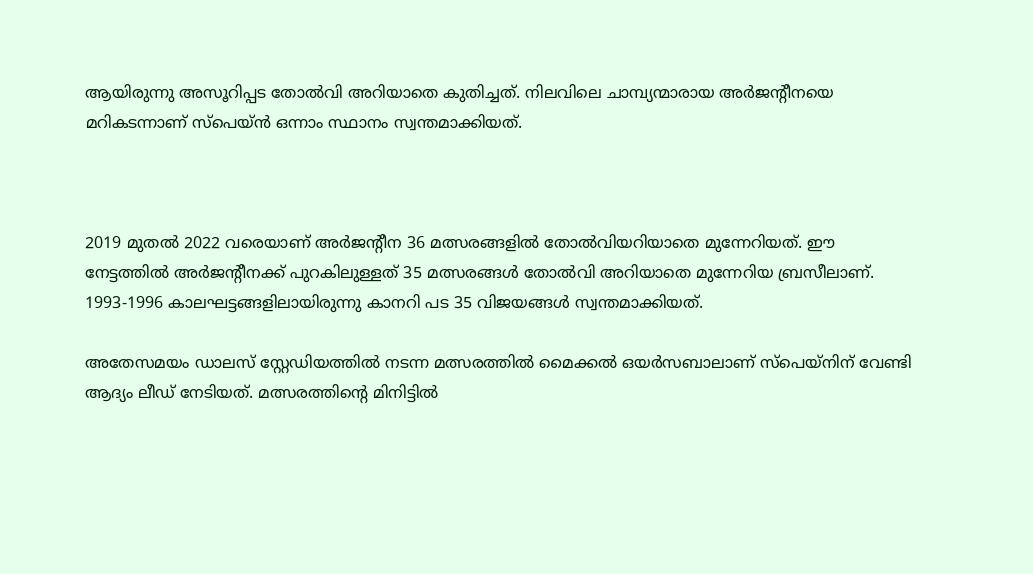ആയിരുന്നു അസൂറിപ്പട തോല്‍വി അറിയാതെ കുതിച്ചത്. നിലവിലെ ചാമ്പ്യന്മാരായ അര്‍ജന്റീനയെ മറികടന്നാണ് സ്പെയ്ന്‍ ഒന്നാം സ്ഥാനം സ്വന്തമാക്കിയത്.



2019 മുതല്‍ 2022 വരെയാണ് അര്‍ജന്റീന 36 മത്സരങ്ങളില്‍ തോല്‍വിയറിയാതെ മുന്നേറിയത്. ഈ നേട്ടത്തില്‍ അര്‍ജന്റീനക്ക് പുറകിലുള്ളത് 35 മത്സരങ്ങള്‍ തോല്‍വി അറിയാതെ മുന്നേറിയ ബ്രസീലാണ്. 1993-1996 കാലഘട്ടങ്ങളിലായിരുന്നു കാനറി പട 35 വിജയങ്ങള്‍ സ്വന്തമാക്കിയത്.

അതേസമയം ഡാലസ് സ്റ്റേഡിയത്തില്‍ നടന്ന മത്സരത്തില്‍ മൈക്കല്‍ ഒയര്‍സബാലാണ് സ്‌പെയ്‌നിന് വേണ്ടി ആദ്യം ലീഡ് നേടിയത്. മത്സരത്തിന്റെ മിനിട്ടില്‍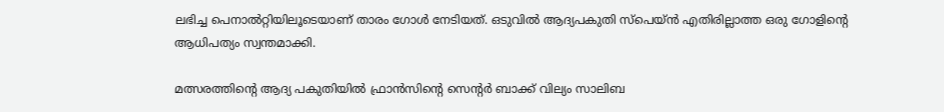ലഭിച്ച പെനാല്‍റ്റിയിലൂടെയാണ് താരം ഗോള്‍ നേടിയത്. ഒടുവില്‍ ആദ്യപകുതി സ്പെയ്ന്‍ എതിരില്ലാത്ത ഒരു ഗോളിന്റെ ആധിപത്യം സ്വന്തമാക്കി.

മത്സരത്തിന്റെ ആദ്യ പകുതിയില്‍ ഫ്രാന്‍സിന്റെ സെന്റര്‍ ബാക്ക് വില്യം സാലിബ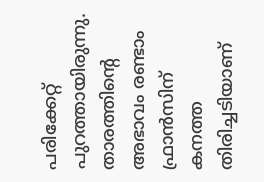പരിക്കേറ്റ് പുറത്തായിരുന്നു. താരത്തിന്റെ അഭാവം രണ്ടാം ഫ്രാന്‍സിന് കനത്ത തിരിച്ചടിയാണ്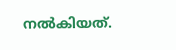നല്‍കിയത്.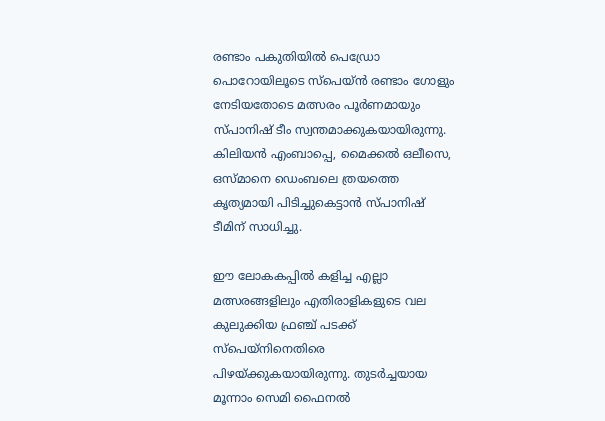രണ്ടാം പകുതിയില്‍ പെഡ്രോ പൊറോയിലൂടെ സ്പെയ്ന്‍ രണ്ടാം ഗോളും നേടിയതോടെ മത്സരം പൂര്‍ണമായും സ്പാനിഷ് ടീം സ്വന്തമാക്കുകയായിരുന്നു. കിലിയന്‍ എംബാപ്പെ, മൈക്കല്‍ ഒലീസെ, ഒസ്മാനെ ഡെംബലെ ത്രയത്തെ കൃത്യമായി പിടിച്ചുകെട്ടാന്‍ സ്പാനിഷ് ടീമിന് സാധിച്ചു.

ഈ ലോകകപ്പില്‍ കളിച്ച എല്ലാ മത്സരങ്ങളിലും എതിരാളികളുടെ വല കുലുക്കിയ ഫ്രഞ്ച് പടക്ക് സ്‌പെയ്‌നിനെതിരെ പിഴയ്ക്കുകയായിരുന്നു. തുടര്‍ച്ചയായ മൂന്നാം സെമി ഫൈനല്‍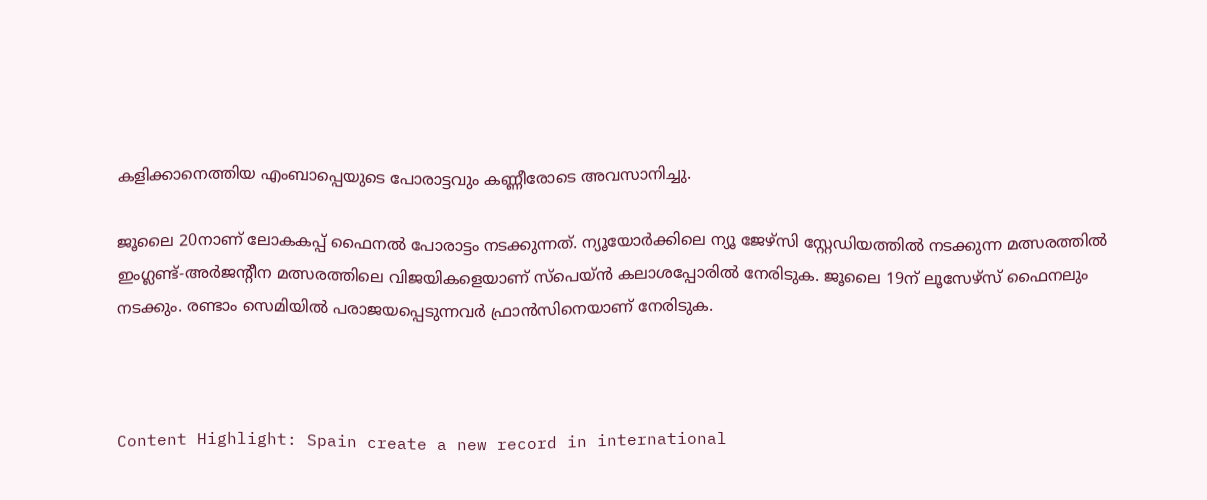കളിക്കാനെത്തിയ എംബാപ്പെയുടെ പോരാട്ടവും കണ്ണീരോടെ അവസാനിച്ചു.

ജൂലൈ 20നാണ് ലോകകപ്പ് ഫൈനല്‍ പോരാട്ടം നടക്കുന്നത്. ന്യൂയോര്‍ക്കിലെ ന്യൂ ജേഴ്‌സി സ്റ്റേഡിയത്തില്‍ നടക്കുന്ന മത്സരത്തില്‍ ഇംഗ്ലണ്ട്-അര്‍ജന്റീന മത്സരത്തിലെ വിജയികളെയാണ് സ്പെയ്ന്‍ കലാശപ്പോരില്‍ നേരിടുക. ജൂലൈ 19ന് ലൂസേഴ്സ് ഫൈനലും നടക്കും. രണ്ടാം സെമിയില്‍ പരാജയപ്പെടുന്നവര്‍ ഫ്രാന്‍സിനെയാണ് നേരിടുക.



Content Highlight: Spain create a new record in international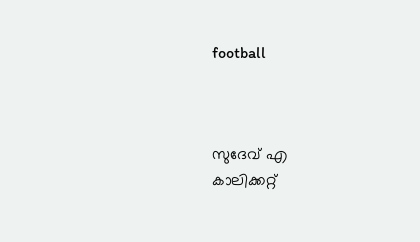football



സുദേവ് എ
കാലിക്കറ്റ്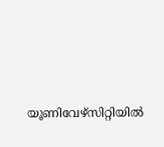യൂണിവേഴ്‌സിറ്റിയില്‍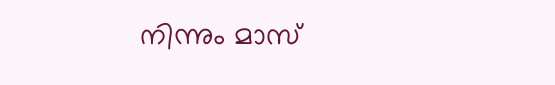നിന്നും മാസ്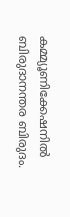കമ്മ്യൂണിക്കേഷനില്‍ ബിരുദാനന്തര ബിരുദം.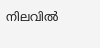നിലവില്‍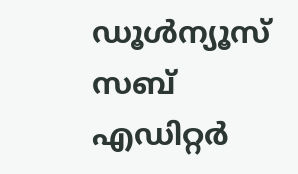ഡൂള്‍ന്യൂസ് സബ് എഡിറ്റര്‍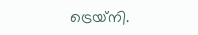ട്രെയ്‌നി.